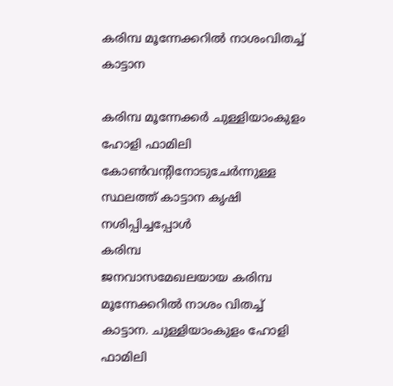കരിമ്പ മൂന്നേക്കറിൽ നാശംവിതച്ച് കാട്ടാന

കരിമ്പ മൂന്നേക്കർ ചുള്ളിയാംകുളം ഹോളി ഫാമിലി കോൺവന്റിനോടുചേർന്നുള്ള സ്ഥലത്ത് കാട്ടാന കൃഷി നശിപ്പിച്ചപ്പോൾ
കരിമ്പ
ജനവാസമേഖലയായ കരിമ്പ മൂന്നേക്കറിൽ നാശം വിതച്ച് കാട്ടാന. ചുള്ളിയാംകുളം ഹോളി ഫാമിലി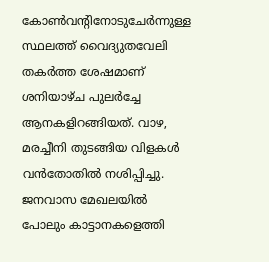കോൺവന്റിനോടുചേർന്നുള്ള സ്ഥലത്ത് വൈദ്യുതവേലി തകർത്ത ശേഷമാണ് ശനിയാഴ്ച പുലർച്ചേ ആനകളിറങ്ങിയത്. വാഴ, മരച്ചീനി തുടങ്ങിയ വിളകൾ വൻതോതിൽ നശിപ്പിച്ചു. ജനവാസ മേഖലയിൽ പോലും കാട്ടാനകളെത്തി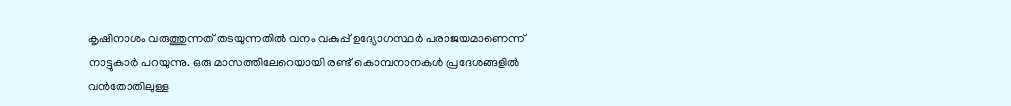കൃഷിനാശം വരുത്തുന്നത് തടയുന്നതിൽ വനം വകുപ്പ് ഉദ്യോഗസ്ഥർ പരാജയമാണെന്ന് നാട്ടുകാർ പറയുന്നു. ഒരു മാസത്തിലേറെയായി രണ്ട് കൊമ്പനാനകൾ പ്രദേശങ്ങളിൽ വൻതോതിലുള്ള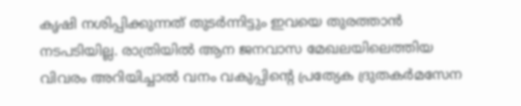കൃഷി നശിപ്പിക്കുന്നത് തുടർന്നിട്ടും ഇവയെ തുരത്താൻ നടപടിയില്ല. രാത്രിയിൽ ആന ജനവാസ മേഖലയിലെത്തിയ വിവരം അറിയിച്ചാൽ വനം വകുപ്പിന്റെ പ്രത്യേക ദ്രുതകർമസേന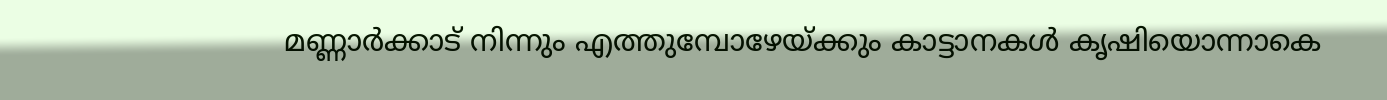മണ്ണാർക്കാട് നിന്നും എത്തുമ്പോഴേയ്ക്കും കാട്ടാനകൾ കൃഷിയൊന്നാകെ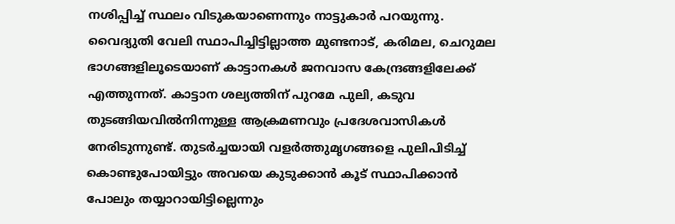നശിപ്പിച്ച് സ്ഥലം വിടുകയാണെന്നും നാട്ടുകാർ പറയുന്നു. വൈദ്യുതി വേലി സ്ഥാപിച്ചിട്ടില്ലാത്ത മുണ്ടനാട്, കരിമല, ചെറുമല ഭാഗങ്ങളിലൂടെയാണ് കാട്ടാനകൾ ജനവാസ കേന്ദ്രങ്ങളിലേക്ക് എത്തുന്നത്. കാട്ടാന ശല്യത്തിന് പുറമേ പുലി, കടുവ തുടങ്ങിയവിൽനിന്നുള്ള ആക്രമണവും പ്രദേശവാസികൾ നേരിടുന്നുണ്ട്. തുടർച്ചയായി വളർത്തുമൃഗങ്ങളെ പുലിപിടിച്ച് കൊണ്ടുപോയിട്ടും അവയെ കുടുക്കാൻ കൂട് സ്ഥാപിക്കാൻ പോലും തയ്യാറായിട്ടില്ലെന്നും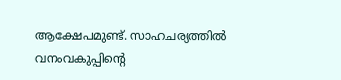ആക്ഷേപമുണ്ട്. സാഹചര്യത്തിൽ വനംവകുപ്പിന്റെ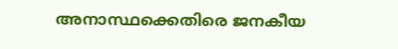അനാസ്ഥക്കെതിരെ ജനകീയ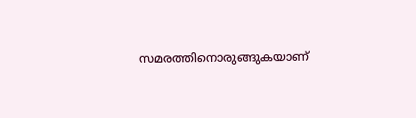സമരത്തിനൊരുങ്ങുകയാണ്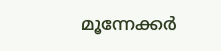മൂന്നേക്കർ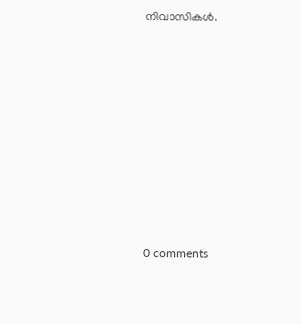നിവാസികൾ.










0 comments